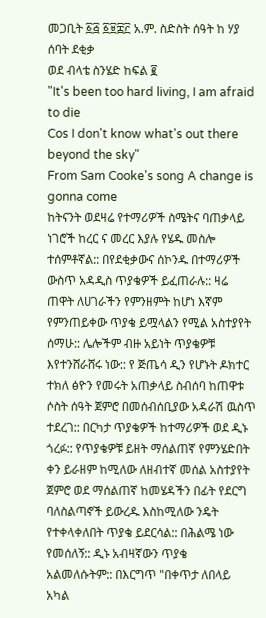መጋቢት ፩፭ ፩፱፰፫ አ.ም. ስድስት ሰዓት ከ ሃያ ሰባት ደቂቃ
ወደ ብላቴ ስንሄድ ከፍል ፪
"It's been too hard living, I am afraid to die
Cos I don't know what's out there beyond the sky"
From Sam Cooke's song A change is gonna come
ከትናንት ወደዛሬ የተማሪዎች ስሜትና ባጠቃላይ ነገሮች ከረር ና መረር እያሉ የሄዱ መስሎ ተሰምቶኛል:: በየደቂቃውና ሰኮንዱ በተማሪዎች ውስጥ አዳዲስ ጥያቄዎች ይፈጠራሉ:: ዛሬ ጠዋት ለሀገራችን የምንዘምት ከሆነ እኛም የምንጠይቀው ጥያቄ ይሟላልን የሚል አስተያየት ሰማሁ:: ሌሎችም ብዙ አይነት ጥያቄዎቹ እየተንሸራሸሩ ነው:: የ ጅጤሳ ዲን የሆኑት ዶክተር ተክለ ፅዮን የመሩት አጠቃላይ ስብሰባ ከጠዋቱ ሶስት ሰዓት ጀምሮ በመሰብሰቢያው አዳራሽ ዉስጥ ተደረገ:: በርካታ ጥያቄዎች ከተማሪዎች ወደ ዲኑ ጎረፉ:: የጥያቄዎቹ ይዘት ማሰልጠኛ የምንሄድበት ቀን ይራዘም ከሚለው ለዘብተኛ መሰል አስተያየት ጀምሮ ወደ ማሰልጠኛ ከመሄዳችን በፊት የደርግ ባለስልጣኖች ይውረዱ እስከሚለው ንዴት የተቀላቀለበት ጥያቄ ይደርሳል:: በሕልሜ ነው የመሰለኝ:: ዲኑ አብዛኛውን ጥያቄ አልመለሱትም:: በእርግጥ "በቀጥታ ለበላይ አካል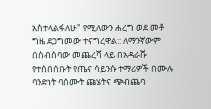አስተላልፋለሁ" የሚለውን ሐረግ ወደ መቶ ግዜ ደጋግመው ተናግረዋል:: ለማንኛውም በስብሰባው መጨረሻ ላይ በአዳራሹ የተሰበሰቡት የጤና ሳይንሱ ተማሪዎች በሙሉ ባንድነት ባሰሙት ጩሄትና ጭብጨባ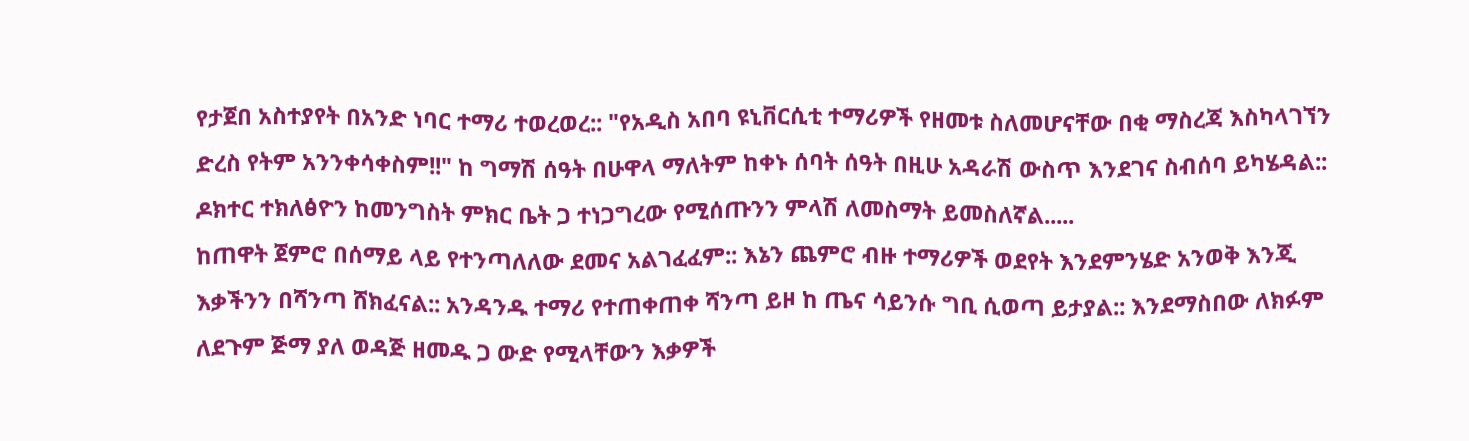የታጀበ አስተያየት በአንድ ነባር ተማሪ ተወረወረ:: "የአዲስ አበባ ዩኒቨርሲቲ ተማሪዎች የዘመቱ ስለመሆናቸው በቂ ማስረጃ እስካላገኘን ድረስ የትም አንንቀሳቀስም!!" ከ ግማሽ ሰዓት በሁዋላ ማለትም ከቀኑ ሰባት ሰዓት በዚሁ አዳራሽ ውስጥ እንደገና ስብሰባ ይካሄዳል:: ዶክተር ተክለፅዮን ከመንግስት ምክር ቤት ጋ ተነጋግረው የሚሰጡንን ምላሽ ለመስማት ይመስለኛል.....
ከጠዋት ጀምሮ በሰማይ ላይ የተንጣለለው ደመና አልገፈፈም:: እኔን ጨምሮ ብዙ ተማሪዎች ወደየት እንደምንሄድ አንወቅ እንጂ እቃችንን በሻንጣ ሸክፈናል:: አንዳንዱ ተማሪ የተጠቀጠቀ ሻንጣ ይዞ ከ ጤና ሳይንሱ ግቢ ሲወጣ ይታያል:: እንደማስበው ለክፉም ለደጉም ጅማ ያለ ወዳጅ ዘመዱ ጋ ውድ የሚላቸውን እቃዎች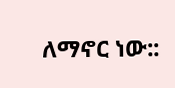ለማኖር ነው::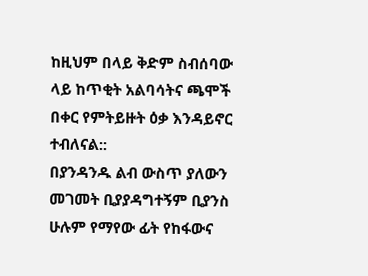ከዚህም በላይ ቅድም ስብሰባው ላይ ከጥቂት አልባሳትና ጫሞች በቀር የምትይዙት ዕቃ እንዳይኖር ተብለናል::
በያንዳንዱ ልብ ውስጥ ያለውን መገመት ቢያያዳግተኝም ቢያንስ ሁሉም የማየው ፊት የከፋውና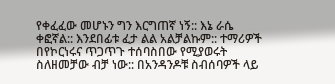የቀፈፈው መሆኑን ግን እርግጠኛ ነኝ:: እኔ ራሴ ቀፎኛል:: እንደበፊቱ ፈታ ልል አልቻልኩም:: ተማሪዎች በየኮርነሩና ጥጋጥጉ ተሰባስበው የሚያወሩት ስለዘመቻው ብቻ ነው:: በአንዳንዶቹ ስብሰባዎች ላይ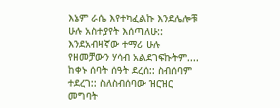እኔም ራሴ እየተካፈልኩ እንደሌሎቹ ሁሉ አስተያየት እሰጣለሁ:: እንደአብዛኛው ተማሪ ሁሉ የዘመቻውን ሃሳብ አልደገፍኩትም....
ከቀኑ ሰባት ሰዓት ደረሰ:: ስብሰባም ተደረገ:: ስለስብሰባው ዝርዝር መግባት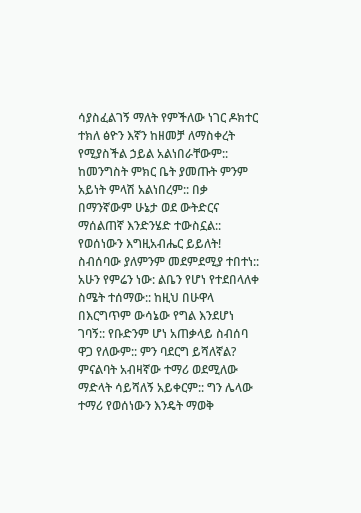ሳያስፈልገኝ ማለት የምችለው ነገር ዶክተር ተክለ ፅዮን እኛን ከዘመቻ ለማስቀረት የሚያስችል ኃይል አልነበራቸውም:: ከመንግስት ምክር ቤት ያመጡት ምንም አይነት ምላሽ አልነበረም:: በቃ በማንኛውም ሁኔታ ወደ ውትድርና ማሰልጠኛ እንድንሄድ ተውስኗል:: የወሰነውን እግዚአብሔር ይይለት! ስብሰባው ያለምንም መደምደሚያ ተበተነ:: አሁን የምሬን ነው: ልቤን የሆነ የተደበላለቀ ስሜት ተሰማው:: ከዚህ በሁዋላ በእርግጥም ውሳኔው የግል እንደሆነ ገባኝ:: የቡድንም ሆነ አጠቃላይ ስብሰባ ዋጋ የለውም:: ምን ባደርግ ይሻለኛል? ምናልባት አብዛኛው ተማሪ ወደሚለው ማድላት ሳይሻለኝ አይቀርም:: ግን ሌላው ተማሪ የወሰነውን እንዴት ማወቅ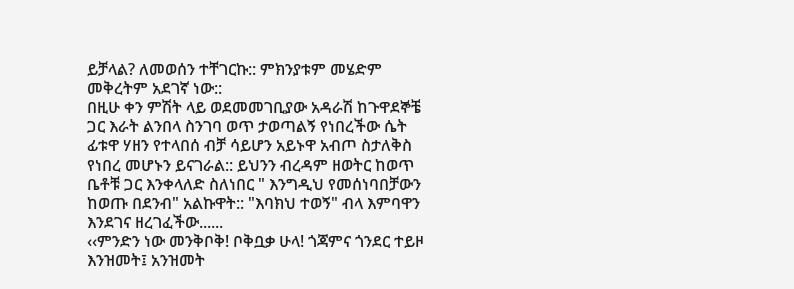ይቻላል? ለመወሰን ተቸገርኩ:: ምክንያቱም መሄድም መቅረትም አደገኛ ነው::
በዚሁ ቀን ምሽት ላይ ወደመመገቢያው አዳራሽ ከጉዋደኞቼ ጋር እራት ልንበላ ስንገባ ወጥ ታወጣልኝ የነበረችው ሴት ፊቱዋ ሃዘን የተላበሰ ብቻ ሳይሆን አይኑዋ አብጦ ስታለቅስ የነበረ መሆኑን ይናገራል:: ይህንን ብረዳም ዘወትር ከወጥ ቤቶቹ ጋር እንቀላለድ ስለነበር " እንግዲህ የመሰነባበቻውን ከወጡ በደንብ" አልኩዋት:: "እባክህ ተወኝ" ብላ እምባዋን እንደገና ዘረገፈችው......
‹‹ምንድን ነው መንቅቦቅ! ቦቅቧቃ ሁላ! ጎጃምና ጎንደር ተይዞ እንዝመት፤ አንዝመት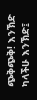ጭቅጭቅ! እንኽድ ካላችሁ እንኽድ፤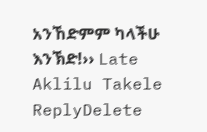አንኸድምም ካላችሁ እንኽድ!›› Late Aklilu Takele
ReplyDelete